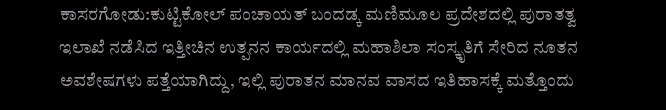ಕಾಸರಗೋಡು:ಕುಟ್ಟಿಕೋಲ್ ಪಂಚಾಯತ್ ಬಂದಡ್ಕ ಮಣಿಮೂಲ ಪ್ರದೇಶದಲ್ಲಿ ಪುರಾತತ್ವ ಇಲಾಖೆ ನಡೆಸಿದ ಇತ್ತೀಚಿನ ಉತ್ಪನನ ಕಾರ್ಯದಲ್ಲಿ ಮಹಾಶಿಲಾ ಸಂಸ್ಕೃತಿಗೆ ಸೇರಿದ ನೂತನ ಅವಶೇಷಗಳು ಪತ್ತೆಯಾಗಿದ್ದು, ಇಲ್ಲಿ ಪುರಾತನ ಮಾನವ ವಾಸದ ಇತಿಹಾಸಕ್ಕೆ ಮತ್ತೊಂದು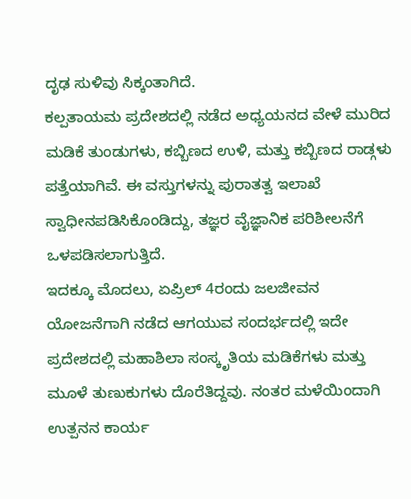ದೃಢ ಸುಳಿವು ಸಿಕ್ಕಂತಾಗಿದೆ.
ಕಲ್ಪತಾಯಮ ಪ್ರದೇಶದಲ್ಲಿ ನಡೆದ ಅಧ್ಯಯನದ ವೇಳೆ ಮುರಿದ ಮಡಿಕೆ ತುಂಡುಗಳು, ಕಬ್ಬಿಣದ ಉಳಿ, ಮತ್ತು ಕಬ್ಬಿಣದ ರಾಡ್ಗಳು ಪತ್ತೆಯಾಗಿವೆ. ಈ ವಸ್ತುಗಳನ್ನು ಪುರಾತತ್ವ ಇಲಾಖೆ ಸ್ವಾಧೀನಪಡಿಸಿಕೊಂಡಿದ್ದು, ತಜ್ಞರ ವೈಜ್ಞಾನಿಕ ಪರಿಶೀಲನೆಗೆ ಒಳಪಡಿಸಲಾಗುತ್ತಿದೆ.
ಇದಕ್ಕೂ ಮೊದಲು, ಏಪ್ರಿಲ್ 4ರಂದು ಜಲಜೀವನ ಯೋಜನೆಗಾಗಿ ನಡೆದ ಆಗಯುವ ಸಂದರ್ಭದಲ್ಲಿ ಇದೇ ಪ್ರದೇಶದಲ್ಲಿ ಮಹಾಶಿಲಾ ಸಂಸ್ಕೃತಿಯ ಮಡಿಕೆಗಳು ಮತ್ತು ಮೂಳೆ ತುಣುಕುಗಳು ದೊರೆತಿದ್ದವು. ನಂತರ ಮಳೆಯಿಂದಾಗಿ ಉತ್ಪನನ ಕಾರ್ಯ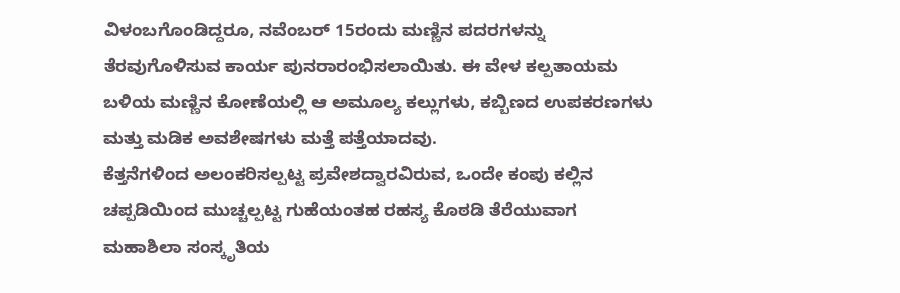ವಿಳಂಬಗೊಂಡಿದ್ದರೂ, ನವೆಂಬರ್ 15ರಂದು ಮಣ್ಣಿನ ಪದರಗಳನ್ನು ತೆರವುಗೊಳಿಸುವ ಕಾರ್ಯ ಪುನರಾರಂಭಿಸಲಾಯಿತು. ಈ ವೇಳ ಕಲ್ಪತಾಯಮ ಬಳಿಯ ಮಣ್ಣಿನ ಕೋಣೆಯಲ್ಲಿ ಆ ಅಮೂಲ್ಯ ಕಲ್ಲುಗಳು, ಕಬ್ಬಿಣದ ಉಪಕರಣಗಳು ಮತ್ತು ಮಡಿಕ ಅವಶೇಷಗಳು ಮತ್ತೆ ಪತ್ತೆಯಾದವು.
ಕೆತ್ತನೆಗಳಿಂದ ಅಲಂಕರಿಸಲ್ಪಟ್ಟ ಪ್ರವೇಶದ್ವಾರವಿರುವ, ಒಂದೇ ಕಂಪು ಕಲ್ಲಿನ ಚಪ್ಪಡಿಯಿಂದ ಮುಚ್ಚಲ್ಪಟ್ಟ ಗುಹೆಯಂತಹ ರಹಸ್ಯ ಕೊಠಡಿ ತೆರೆಯುವಾಗ ಮಹಾಶಿಲಾ ಸಂಸ್ಕೃತಿಯ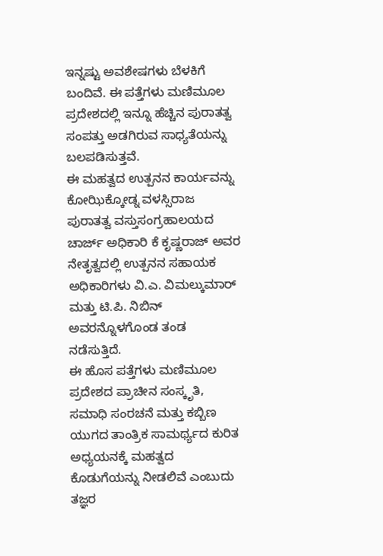ಇನ್ನಷ್ಟು ಅವಶೇಷಗಳು ಬೆಳಕಿಗೆ ಬಂದಿವೆ. ಈ ಪತ್ತೆಗಳು ಮಣಿಮೂಲ ಪ್ರದೇಶದಲ್ಲಿ ಇನ್ನೂ ಹೆಚ್ಚಿನ ಪುರಾತತ್ವ ಸಂಪತ್ತು ಅಡಗಿರುವ ಸಾಧ್ಯತೆಯನ್ನು ಬಲಪಡಿಸುತ್ತವೆ.
ಈ ಮಹತ್ವದ ಉತ್ಪನನ ಕಾರ್ಯವನ್ನು ಕೋಝಿಕ್ಕೋಡ್ನ ವಳಸ್ಸಿರಾಜ ಪುರಾತತ್ವ ವಸ್ತುಸಂಗ್ರಹಾಲಯದ ಚಾರ್ಜ್ ಅಧಿಕಾರಿ ಕೆ ಕೃಷ್ಣರಾಜ್ ಅವರ ನೇತೃತ್ವದಲ್ಲಿ ಉತ್ಪನನ ಸಹಾಯಕ ಅಧಿಕಾರಿಗಳು ವಿ.ಎ. ವಿಮಲ್ಕುಮಾರ್ ಮತ್ತು ಟಿ.ಪಿ. ನಿಬಿನ್ ಅವರನ್ನೊಳಗೊಂಡ ತಂಡ ನಡೆಸುತ್ತಿದೆ.
ಈ ಹೊಸ ಪತ್ತೆಗಳು ಮಣಿಮೂಲ ಪ್ರದೇಶದ ಪ್ರಾಚೀನ ಸಂಸ್ಕೃತಿ, ಸಮಾಧಿ ಸಂರಚನೆ ಮತ್ತು ಕಬ್ಬಿಣ ಯುಗದ ತಾಂತ್ರಿಕ ಸಾಮರ್ಥ್ಯದ ಕುರಿತ ಅಧ್ಯಯನಕ್ಕೆ ಮಹತ್ವದ ಕೊಡುಗೆಯನ್ನು ನೀಡಲಿವೆ ಎಂಬುದು ತಜ್ಞರ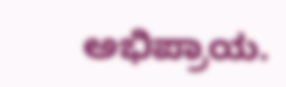ಅಭಿಪ್ರಾಯ.